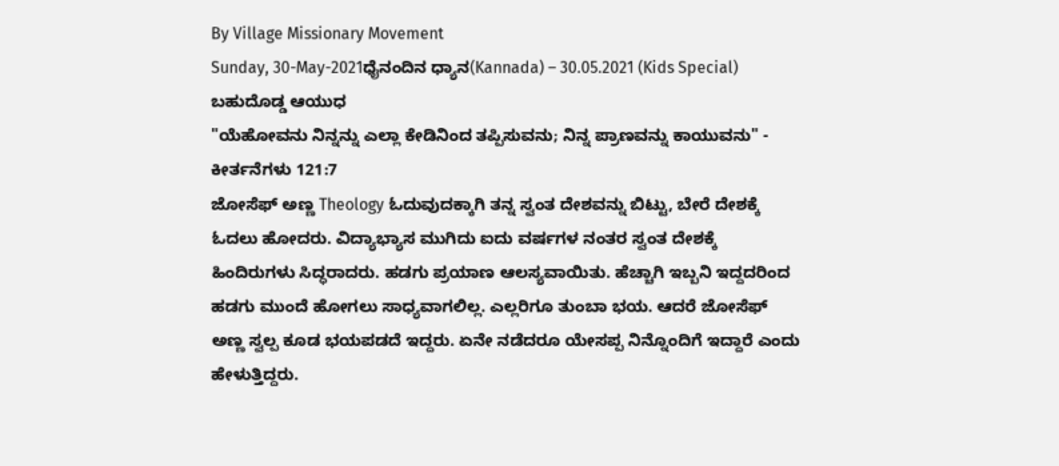By Village Missionary Movement
Sunday, 30-May-2021ಧೈನಂದಿನ ಧ್ಯಾನ(Kannada) – 30.05.2021 (Kids Special)
ಬಹುದೊಡ್ಡ ಆಯುಧ
"ಯೆಹೋವನು ನಿನ್ನನ್ನು ಎಲ್ಲಾ ಕೇಡಿನಿಂದ ತಪ್ಪಿಸುವನು; ನಿನ್ನ ಪ್ರಾಣವನ್ನು ಕಾಯುವನು" - ಕೀರ್ತನೆಗಳು 121:7
ಜೋಸೆಫ್ ಅಣ್ಣ Theology ಓದುವುದಕ್ಕಾಗಿ ತನ್ನ ಸ್ವಂತ ದೇಶವನ್ನು ಬಿಟ್ಟು, ಬೇರೆ ದೇಶಕ್ಕೆ ಓದಲು ಹೋದರು. ವಿದ್ಯಾಭ್ಯಾಸ ಮುಗಿದು ಐದು ವರ್ಷಗಳ ನಂತರ ಸ್ವಂತ ದೇಶಕ್ಕೆ ಹಿಂದಿರುಗಳು ಸಿದ್ಧರಾದರು. ಹಡಗು ಪ್ರಯಾಣ ಆಲಸ್ಯವಾಯಿತು. ಹೆಚ್ಚಾಗಿ ಇಬ್ಬನಿ ಇದ್ದದರಿಂದ ಹಡಗು ಮುಂದೆ ಹೋಗಲು ಸಾಧ್ಯವಾಗಲಿಲ್ಲ. ಎಲ್ಲರಿಗೂ ತುಂಬಾ ಭಯ. ಆದರೆ ಜೋಸೆಫ್ ಅಣ್ಣ ಸ್ವಲ್ಪ ಕೂಡ ಭಯಪಡದೆ ಇದ್ದರು. ಏನೇ ನಡೆದರೂ ಯೇಸಪ್ಪ ನಿನ್ನೊಂದಿಗೆ ಇದ್ದಾರೆ ಎಂದು ಹೇಳುತ್ತಿದ್ದರು.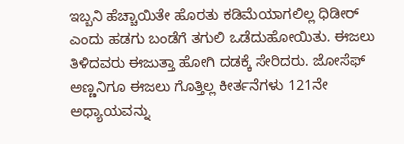ಇಬ್ಬನಿ ಹೆಚ್ಚಾಯಿತೇ ಹೊರತು ಕಡಿಮೆಯಾಗಲಿಲ್ಲ ಧಿಡೀರ್ ಎಂದು ಹಡಗು ಬಂಡೆಗೆ ತಗುಲಿ ಒಡೆದುಹೋಯಿತು. ಈಜಲು ತಿಳಿದವರು ಈಜುತ್ತಾ ಹೋಗಿ ದಡಕ್ಕೆ ಸೇರಿದರು. ಜೋಸೆಫ್ ಅಣ್ಣನಿಗೂ ಈಜಲು ಗೊತ್ತಿಲ್ಲ ಕೀರ್ತನೆಗಳು 121ನೇ ಅಧ್ಯಾಯವನ್ನು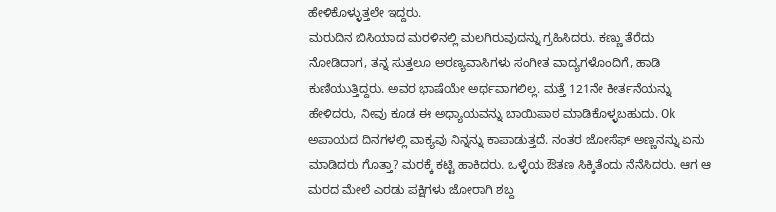ಹೇಳಿಕೊಳ್ಳುತ್ತಲೇ ಇದ್ದರು.
ಮರುದಿನ ಬಿಸಿಯಾದ ಮರಳಿನಲ್ಲಿ ಮಲಗಿರುವುದನ್ನು ಗ್ರಹಿಸಿದರು. ಕಣ್ಣು ತೆರೆದು ನೋಡಿದಾಗ, ತನ್ನ ಸುತ್ತಲೂ ಅರಣ್ಯವಾಸಿಗಳು ಸಂಗೀತ ವಾದ್ಯಗಳೊಂದಿಗೆ, ಹಾಡಿ ಕುಣಿಯುತ್ತಿದ್ದರು. ಅವರ ಭಾಷೆಯೇ ಅರ್ಥವಾಗಲಿಲ್ಲ. ಮತ್ತೆ 121ನೇ ಕೀರ್ತನೆಯನ್ನು ಹೇಳಿದರು, ನೀವು ಕೂಡ ಈ ಅಧ್ಯಾಯವನ್ನು ಬಾಯಿಪಾಠ ಮಾಡಿಕೊಳ್ಳಬಹುದು. Ok ಅಪಾಯದ ದಿನಗಳಲ್ಲಿ ವಾಕ್ಯವು ನಿನ್ನನ್ನು ಕಾಪಾಡುತ್ತದೆ. ನಂತರ ಜೋಸೆಫ್ ಅಣ್ಣನನ್ನು ಏನು ಮಾಡಿದರು ಗೊತ್ತಾ? ಮರಕ್ಕೆ ಕಟ್ಟಿ ಹಾಕಿದರು. ಒಳ್ಳೆಯ ಔತಣ ಸಿಕ್ಕಿತೆಂದು ನೆನೆಸಿದರು. ಆಗ ಆ ಮರದ ಮೇಲೆ ಎರಡು ಪಕ್ಷಿಗಳು ಜೋರಾಗಿ ಶಬ್ದ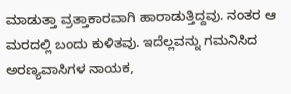ಮಾಡುತ್ತಾ ವ್ರತ್ತಾಕಾರವಾಗಿ ಹಾರಾಡುತ್ತಿದ್ದವು. ನಂತರ ಆ ಮರದಲ್ಲಿ ಬಂದು ಕುಳಿತವು. ಇದೆಲ್ಲವನ್ನು ಗಮನಿಸಿದ ಅರಣ್ಯವಾಸಿಗಳ ನಾಯಕ,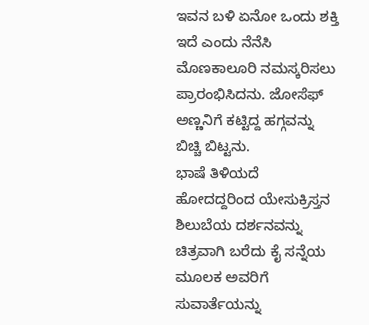ಇವನ ಬಳಿ ಏನೋ ಒಂದು ಶಕ್ತಿ ಇದೆ ಎಂದು ನೆನೆಸಿ ಮೊಣಕಾಲೂರಿ ನಮಸ್ಕರಿಸಲು ಪ್ರಾರಂಭಿಸಿದನು. ಜೋಸೆಫ್ ಅಣ್ಣನಿಗೆ ಕಟ್ಟಿದ್ದ ಹಗ್ಗವನ್ನು ಬಿಚ್ಚಿ ಬಿಟ್ಟನು.
ಭಾಷೆ ತಿಳಿಯದೆ ಹೋದದ್ದರಿಂದ ಯೇಸುಕ್ರಿಸ್ತನ ಶಿಲುಬೆಯ ದರ್ಶನವನ್ನು ಚಿತ್ರವಾಗಿ ಬರೆದು ಕೈ ಸನ್ನೆಯ ಮೂಲಕ ಅವರಿಗೆ ಸುವಾರ್ತೆಯನ್ನು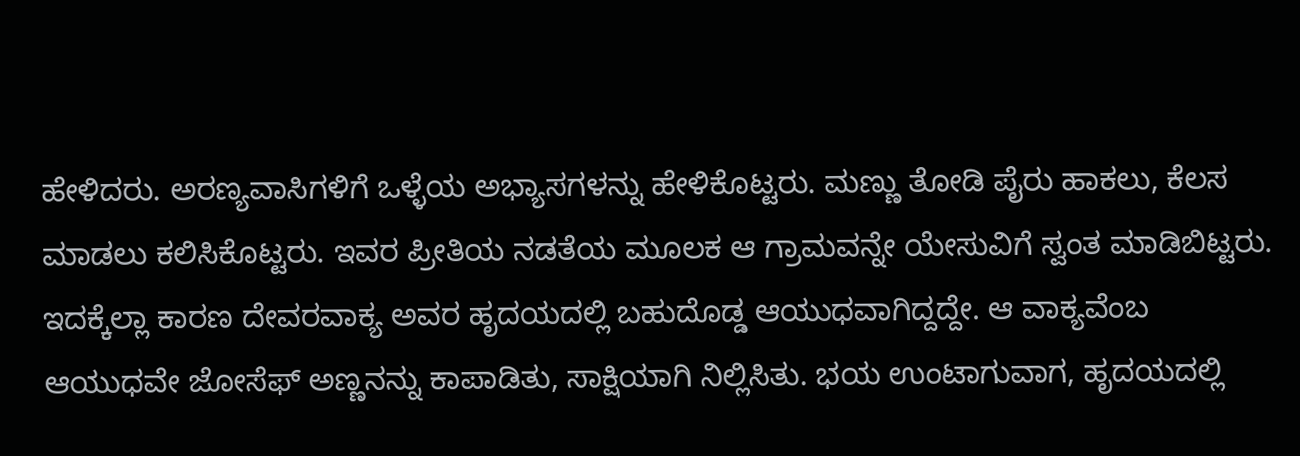ಹೇಳಿದರು. ಅರಣ್ಯವಾಸಿಗಳಿಗೆ ಒಳ್ಳೆಯ ಅಭ್ಯಾಸಗಳನ್ನು ಹೇಳಿಕೊಟ್ಟರು. ಮಣ್ಣು ತೋಡಿ ಪೈರು ಹಾಕಲು, ಕೆಲಸ ಮಾಡಲು ಕಲಿಸಿಕೊಟ್ಟರು. ಇವರ ಪ್ರೀತಿಯ ನಡತೆಯ ಮೂಲಕ ಆ ಗ್ರಾಮವನ್ನೇ ಯೇಸುವಿಗೆ ಸ್ವಂತ ಮಾಡಿಬಿಟ್ಟರು. ಇದಕ್ಕೆಲ್ಲಾ ಕಾರಣ ದೇವರವಾಕ್ಯ ಅವರ ಹೃದಯದಲ್ಲಿ ಬಹುದೊಡ್ಡ ಆಯುಧವಾಗಿದ್ದದ್ದೇ. ಆ ವಾಕ್ಯವೆಂಬ ಆಯುಧವೇ ಜೋಸೆಫ್ ಅಣ್ಣನನ್ನು ಕಾಪಾಡಿತು, ಸಾಕ್ಷಿಯಾಗಿ ನಿಲ್ಲಿಸಿತು. ಭಯ ಉಂಟಾಗುವಾಗ, ಹೃದಯದಲ್ಲಿ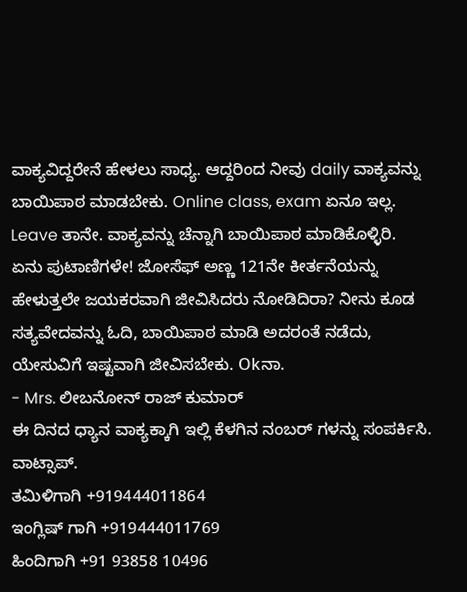ವಾಕ್ಯವಿದ್ದರೇನೆ ಹೇಳಲು ಸಾಧ್ಯ. ಆದ್ದರಿಂದ ನೀವು daily ವಾಕ್ಯವನ್ನು ಬಾಯಿಪಾಠ ಮಾಡಬೇಕು. Online class, exam ಏನೂ ಇಲ್ಲ. Leave ತಾನೇ. ವಾಕ್ಯವನ್ನು ಚೆನ್ನಾಗಿ ಬಾಯಿಪಾಠ ಮಾಡಿಕೊಳ್ಳಿರಿ.
ಏನು ಪುಟಾಣಿಗಳೇ! ಜೋಸೆಫ್ ಅಣ್ಣ 121ನೇ ಕೀರ್ತನೆಯನ್ನು ಹೇಳುತ್ತಲೇ ಜಯಕರವಾಗಿ ಜೀವಿಸಿದರು ನೋಡಿದಿರಾ? ನೀನು ಕೂಡ ಸತ್ಯವೇದವನ್ನು ಓದಿ, ಬಾಯಿಪಾಠ ಮಾಡಿ ಅದರಂತೆ ನಡೆದು, ಯೇಸುವಿಗೆ ಇಷ್ಟವಾಗಿ ಜೀವಿಸಬೇಕು. Okನಾ.
- Mrs. ಲೀಬನೋನ್ ರಾಜ್ ಕುಮಾರ್
ಈ ದಿನದ ಧ್ಯಾನ ವಾಕ್ಯಕ್ಕಾಗಿ ಇಲ್ಲಿ ಕೆಳಗಿನ ನಂಬರ್ ಗಳನ್ನು ಸಂಪರ್ಕಿಸಿ.
ವಾಟ್ಸಾಪ್.
ತಮಿಳಿಗಾಗಿ +919444011864
ಇಂಗ್ಲಿಷ್ ಗಾಗಿ +919444011769
ಹಿಂದಿಗಾಗಿ +91 93858 10496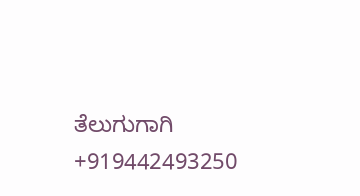ತೆಲುಗುಗಾಗಿ +919442493250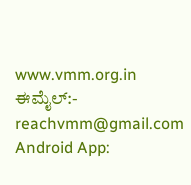www.vmm.org.in
ಈಮೈಲ್:- reachvmm@gmail.com
Android App: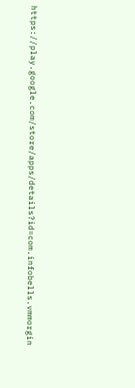https://play.google.com/store/apps/details?id=com.infobells.vmmorgin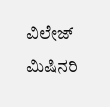ವಿಲೇಜ್ ಮಿಷಿನರಿ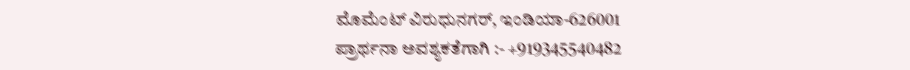ಮೊಮೆಂಟ್ ವಿರುಧುನಗರ್, ಇಂಡಿಯಾ-626001
ಪ್ರಾರ್ಥನಾ ಅವಶ್ಯಕತೆಗಾಗಿ :- +919345540482